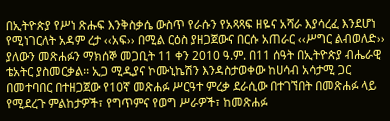በኢትዮጵያ የሥነ ጽሑፍ እንቅስቃሴ ውስጥ የራሱን የአጻጻፍ ዘዬና አሻራ እያሳረፈ እንደሆነ የሚነገርለት አዳም ረታ ‹‹አፍ›› በሚል ርዕስ ያዘጋጀውና በርሱ አጠራር ‹‹ሥግር ልብወለድ›› ያለውን መጽሐፉን ማክሰኞ መጋቢት 11 ቀን 2010 ዓ.ም. በ11 ሰዓት በኢትዮጵያ ብሔራዊ ቴአትር ያስመርቃል፡፡ ኢጋ ሚዲያና ኮሙኒኬሽን እንዳስታወቀው ከሀሳብ አሳታሚ ጋር በመተባበር በተዘጋጀው የ10ኛ መጽሐፉ ሥርዓተ ምረቃ ደራሲው በተገኘበት በመጽሐፉ ላይ የሚደረጉ ምልከታዎች፣ የግጥምና የወግ ሥራዎች፣ ከመጽሐፉ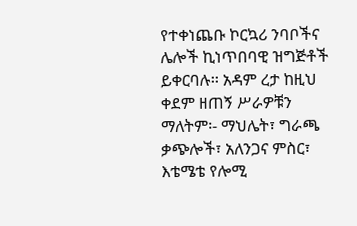የተቀነጨቡ ኮርኳሪ ንባቦችና ሌሎች ኪነጥበባዊ ዝግጅቶች ይቀርባሉ፡፡ አዳም ረታ ከዚህ ቀደም ዘጠኝ ሥራዎቹን ማለትም፡- ማህሌት፣ ግራጫ ቃጭሎች፣ አለንጋና ምስር፣ እቴሜቴ የሎሚ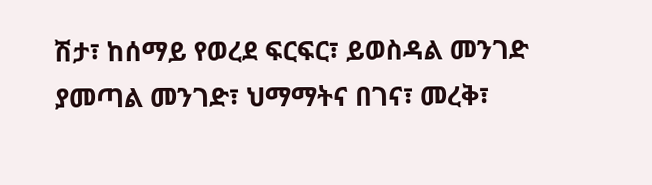ሽታ፣ ከሰማይ የወረደ ፍርፍር፣ ይወስዳል መንገድ ያመጣል መንገድ፣ ህማማትና በገና፣ መረቅ፣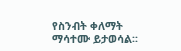የስንብት ቀለማት ማሳተሙ ይታወሳል፡፡